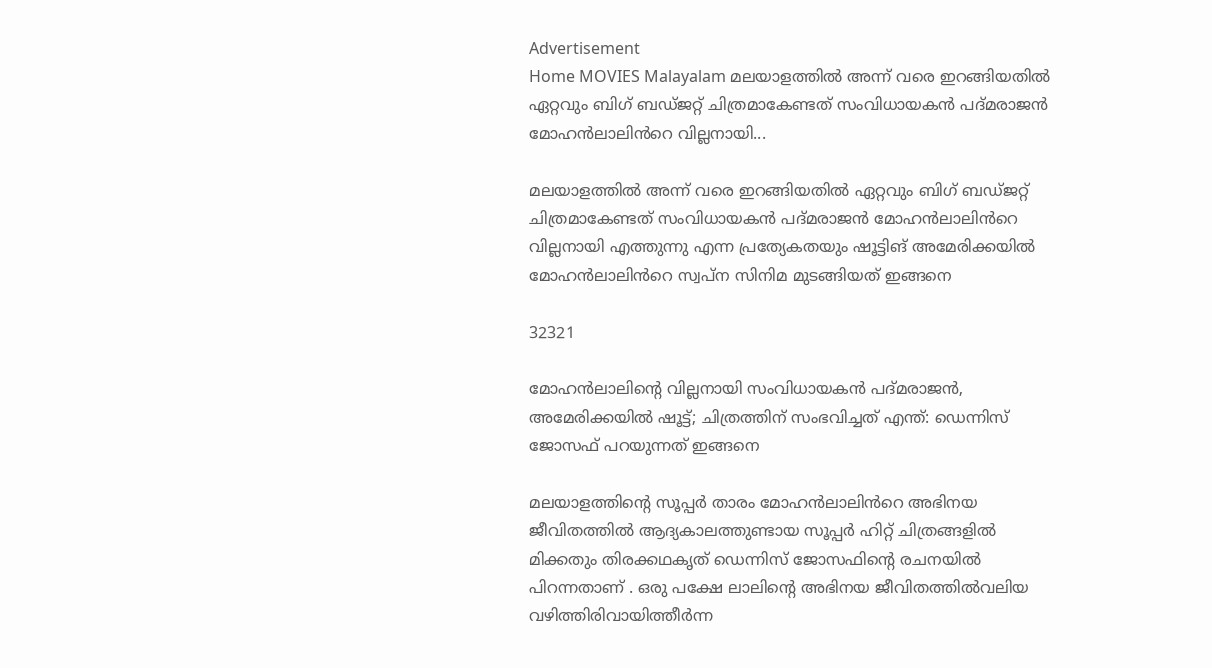Advertisement
Home MOVIES Malayalam മലയാളത്തിൽ അന്ന് വരെ ഇറങ്ങിയതിൽ ഏറ്റവും ബിഗ് ബഡ്ജറ്റ് ചിത്രമാകേണ്ടത് സംവിധായകൻ പദ്മരാജൻ മോഹൻലാലിൻറെ വില്ലനായി...

മലയാളത്തിൽ അന്ന് വരെ ഇറങ്ങിയതിൽ ഏറ്റവും ബിഗ് ബഡ്ജറ്റ് ചിത്രമാകേണ്ടത് സംവിധായകൻ പദ്മരാജൻ മോഹൻലാലിൻറെ വില്ലനായി എത്തുന്നു എന്ന പ്രത്യേകതയും ഷൂട്ടിങ് അമേരിക്കയിൽ മോഹൻലാലിൻറെ സ്വപ്ന സിനിമ മുടങ്ങിയത് ഇങ്ങനെ

32321

മോഹൻലാലിന്റെ വില്ലനായി സംവിധായകൻ പദ്മരാജൻ, അമേരിക്കയിൽ ഷൂട്ട്; ചിത്രത്തിന് സംഭവിച്ചത് എന്ത്: ഡെന്നിസ് ജോസഫ് പറയുന്നത് ഇങ്ങനെ

മലയാളത്തിന്റെ സൂപ്പർ താരം മോഹൻലാലിൻറെ അഭിനയ ജീവിതത്തിൽ ആദ്യകാലത്തുണ്ടായ സൂപ്പർ ഹിറ്റ് ചിത്രങ്ങളിൽ മിക്കതും തിരക്കഥകൃത് ഡെന്നിസ് ജോസഫിന്റെ രചനയിൽ പിറന്നതാണ് . ഒരു പക്ഷേ ലാലിന്റെ അഭിനയ ജീവിതത്തിൽവലിയ വഴിത്തിരിവായിത്തീർന്ന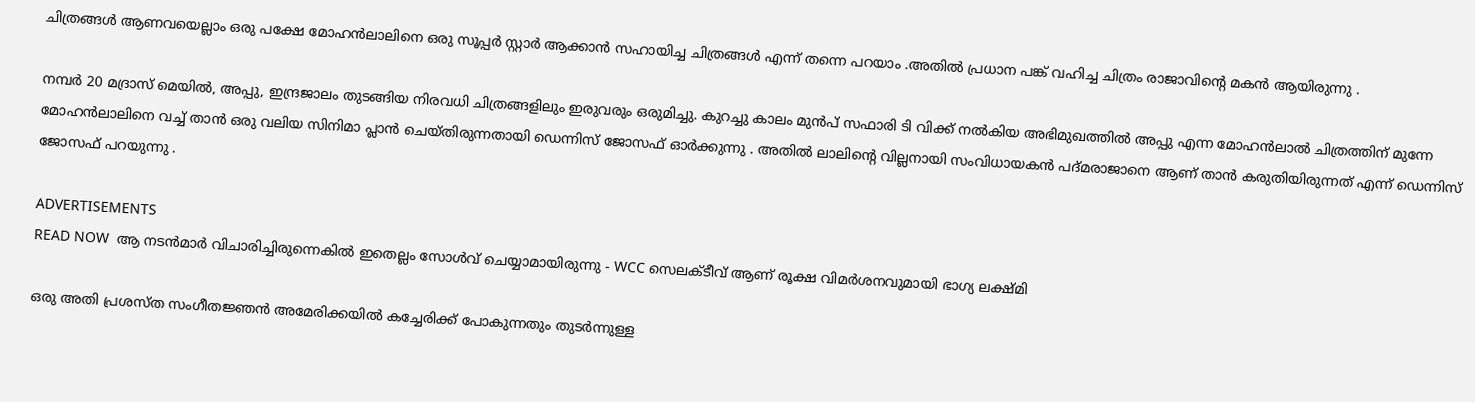ചിത്രങ്ങൾ ആണവയെല്ലാം ഒരു പക്ഷേ മോഹൻലാലിനെ ഒരു സൂപ്പർ സ്റ്റാർ ആക്കാൻ സഹായിച്ച ചിത്രങ്ങൾ എന്ന് തന്നെ പറയാം .അതിൽ പ്രധാന പങ്ക് വഹിച്ച ചിത്രം രാജാവിന്റെ മകൻ ആയിരുന്നു .

നമ്പർ 20 മദ്രാസ് മെയിൽ, അപ്പു, ഇന്ദ്രജാലം തുടങ്ങിയ നിരവധി ചിത്രങ്ങളിലും ഇരുവരും ഒരുമിച്ചു. കുറച്ചു കാലം മുൻപ് സഫാരി ടി വിക്ക് നൽകിയ അഭിമുഖത്തിൽ അപ്പു എന്ന മോഹൻലാൽ ചിത്രത്തിന് മുന്നേ മോഹൻലാലിനെ വച്ച് താൻ ഒരു വലിയ സിനിമാ പ്ലാൻ ചെയ്തിരുന്നതായി ഡെന്നിസ് ജോസഫ് ഓർക്കുന്നു . അതിൽ ലാലിന്റെ വില്ലനായി സംവിധായകൻ പദ്മരാജാനെ ആണ് താൻ കരുതിയിരുന്നത് എന്ന് ഡെന്നിസ് ജോസഫ് പറയുന്നു .

ADVERTISEMENTS
READ NOW  ആ നടൻമാർ വിചാരിച്ചിരുന്നെകിൽ ഇതെല്ലം സോൾവ് ചെയ്യാമായിരുന്നു - WCC സെലക്ടീവ് ആണ് രൂക്ഷ വിമർശനവുമായി ഭാഗ്യ ലക്ഷ്മി

ഒരു അതി പ്രശസ്ത സംഗീതജ്ഞൻ അമേരിക്കയിൽ കച്ചേരിക്ക് പോകുന്നതും തുടർന്നുള്ള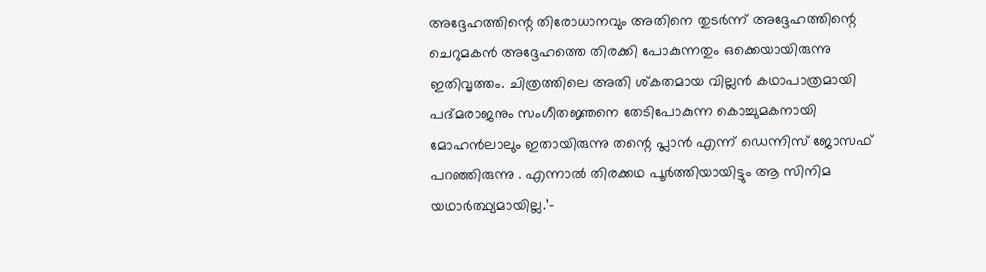അദ്ദേഹത്തിന്റെ തിരോധാനവും അതിനെ തുടർന്ന് അദ്ദേഹത്തിന്റെ ചെറുമകൻ അദ്ദേഹത്തെ തിരക്കി പോകുന്നതും ഒക്കെയായിരുന്നു ഇതിവൃത്തം. ചിത്രത്തിലെ അതി ശ്കതമായ വില്ലൻ കഥാപാത്രമായി പദ്മരാജനും സംഗീതജ്ഞനെ തേടിപോകുന്ന കൊച്ചുമകനായി മോഹൻലാലും ഇതായിരുന്നു തന്റെ പ്ലാൻ എന്ന് ഡെന്നിസ് ജോസഫ് പറഞ്ഞിരുന്നു . എന്നാൽ തിരക്കഥ പൂർത്തിയായിട്ടും ആ സിനിമ യഥാർത്ഥ്യമായില്ല.’-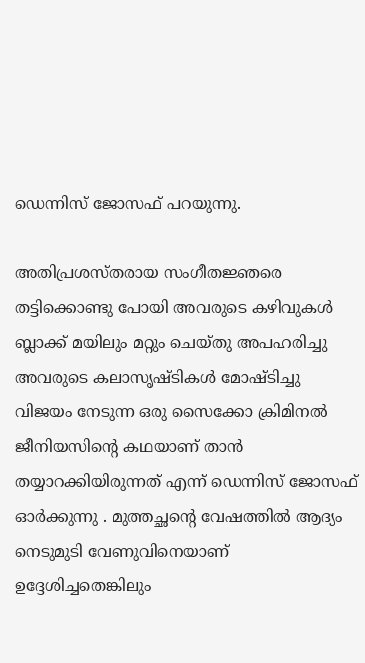ഡെന്നിസ് ജോസഫ് പറയുന്നു.

അതിപ്രശസ്തരായ സംഗീതജ്ഞരെ തട്ടിക്കൊണ്ടു പോയി അവരുടെ കഴിവുകൾ ബ്ലാക്ക് മയിലും മറ്റും ചെയ്തു അപഹരിച്ചു അവരുടെ കലാസൃഷ്ടികൾ മോഷ്ടിച്ചു വിജയം നേടുന്ന ഒരു സൈക്കോ ക്രിമിനൽ ജീനിയസിന്റെ കഥയാണ് താൻ തയ്യാറക്കിയിരുന്നത് എന്ന് ഡെന്നിസ് ജോസഫ് ഓർക്കുന്നു . മുത്തച്ഛന്റെ വേഷത്തിൽ ആദ്യം നെടുമുടി വേണുവിനെയാണ് ഉദ്ദേശിച്ചതെങ്കിലും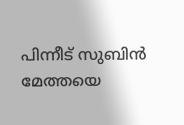പിന്നീട് സുബിൻ മേത്തയെ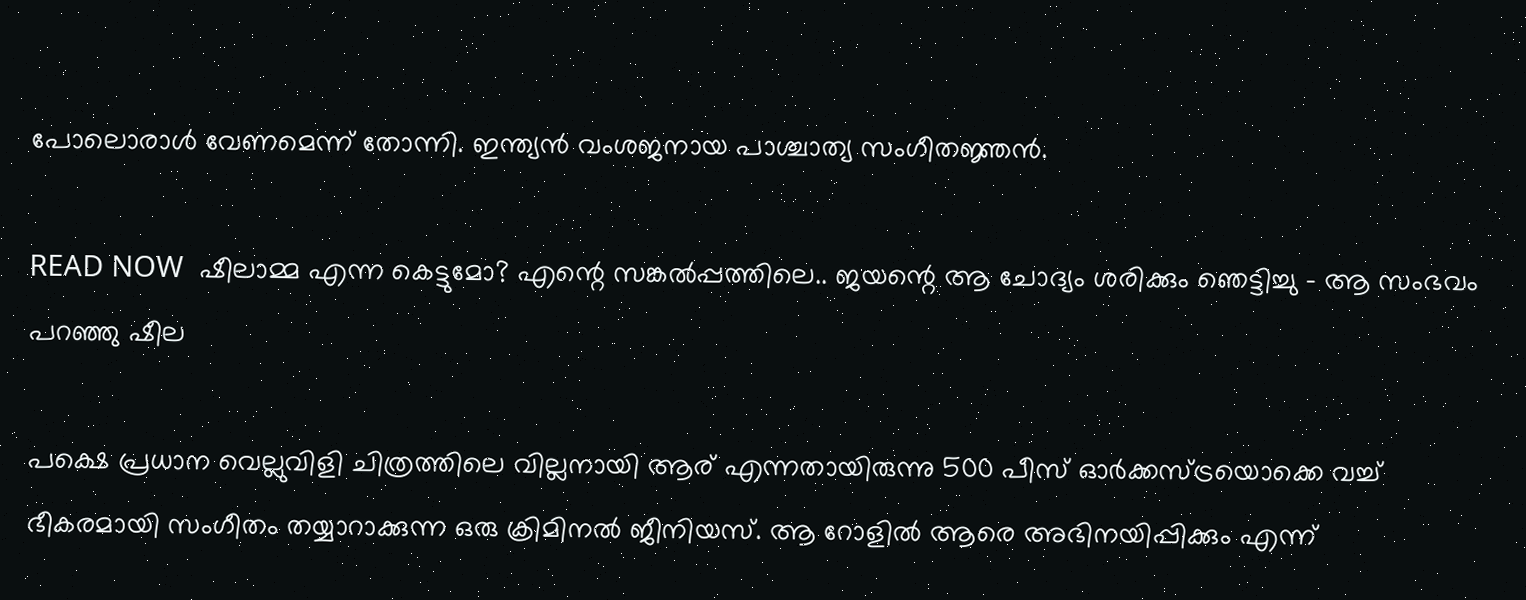പോലൊരാൾ വേണമെന്ന് തോന്നി. ഇന്ത്യൻ വംശജനായ പാശ്ചാത്യ സംഗീതജ്ഞൻ.

READ NOW  ഷീലാമ്മ എന്ന കെട്ടുമോ? എന്റെ സങ്കൽപ്പത്തിലെ.. ജയന്റെ ആ ചോദ്യം ശരിക്കും ഞെട്ടിച്ചു - ആ സംഭവം പറഞ്ഞു ഷീല

പക്ഷെ പ്രധാന വെല്ലുവിളി ചിത്രത്തിലെ വില്ലനായി ആര് എന്നതായിരുന്നു 500 പീസ് ഓർക്കസ്ട്രയൊക്കെ വച്ച് ഭീകരമായി സംഗീതം തയ്യാറാക്കുന്ന ഒരു ക്രിമിനൽ ജീനിയസ്. ആ റോളിൽ ആരെ അഭിനയിപ്പിക്കും എന്ന്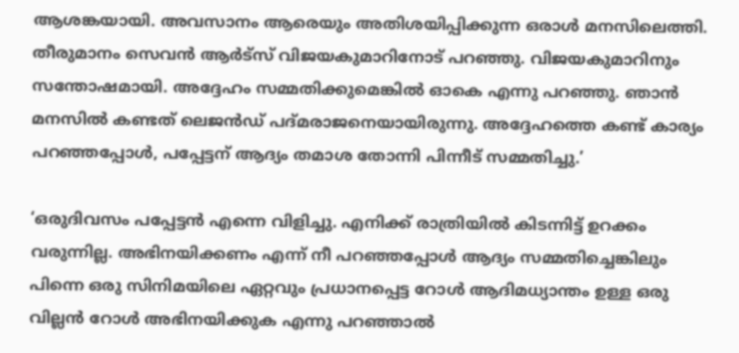ആശങ്കയായി. അവസാനം ആരെയും അതിശയിപ്പിക്കുന്ന ഒരാൾ മനസിലെത്തി. തീരുമാനം സെവൻ ആർട്‌സ് വിജയകുമാറിനോട് പറഞ്ഞു. വിജയകുമാറിനും സന്തോഷമായി. അദ്ദേഹം സമ്മതിക്കുമെങ്കിൽ ഓകെ എന്നു പറഞ്ഞു. ഞാൻ മനസിൽ കണ്ടത് ലെജൻഡ് പദ്മരാജനെയായിരുന്നു. അദ്ദേഹത്തെ കണ്ട് കാര്യം പറഞ്ഞപ്പോൾ, പപ്പേട്ടന് ആദ്യം തമാശ തോന്നി പിന്നീട് സമ്മതിച്ചു.’

‘ഒരുദിവസം പപ്പേട്ടൻ എന്നെ വിളിച്ചു. എനിക്ക് രാത്രിയിൽ കിടന്നിട്ട് ഉറക്കം വരുന്നില്ല. അഭിനയിക്കണം എന്ന് നീ പറഞ്ഞപ്പോൾ ആദ്യം സമ്മതിച്ചെങ്കിലും പിന്നെ ഒരു സിനിമയിലെ ഏറ്റവും പ്രധാനപ്പെട്ട റോൾ ആദിമധ്യാന്തം ഉള്ള ഒരു വില്ലൻ റോൾ അഭിനയിക്കുക എന്നു പറഞ്ഞാൽ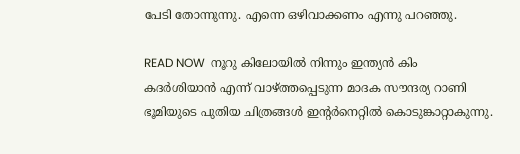പേടി തോന്നുന്നു. എന്നെ ഒഴിവാക്കണം എന്നു പറഞ്ഞു.

READ NOW  നൂറു കിലോയിൽ നിന്നും ഇന്ത്യൻ കിം കദർശിയാൻ എന്ന് വാഴ്ത്തപ്പെടുന്ന മാദക സൗന്ദര്യ റാണി ഭൂമിയുടെ പുതിയ ചിത്രങ്ങൾ ഇന്റർനെറ്റിൽ കൊടുങ്കാറ്റാകുന്നു.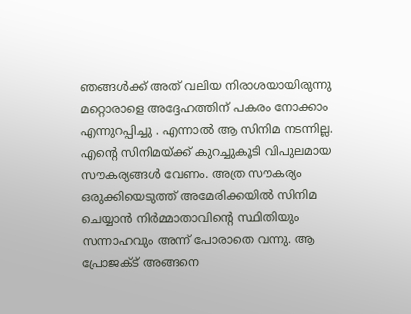ഞങ്ങൾക്ക് അത് വലിയ നിരാശയായിരുന്നു മറ്റൊരാളെ അദ്ദേഹത്തിന് പകരം നോക്കാം എന്നുറപ്പിച്ചു . എന്നാൽ ആ സിനിമ നടന്നില്ല. എന്റെ സിനിമയ്ക്ക് കുറച്ചുകൂടി വിപുലമായ സൗകര്യങ്ങൾ വേണം. അത്ര സൗകര്യം ഒരുക്കിയെടുത്ത് അമേരിക്കയിൽ സിനിമ ചെയ്യാൻ നിർമ്മാതാവിന്റെ സ്ഥിതിയും സന്നാഹവും അന്ന് പോരാതെ വന്നു. ആ പ്രോജക്ട് അങ്ങനെ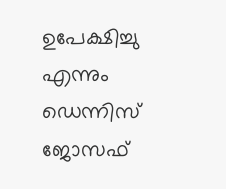ഉപേക്ഷിച്ചു എന്നും ഡെന്നിസ് ജോസഫ്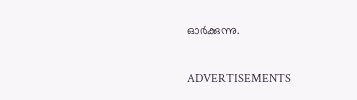ഓർക്കുന്നു.

ADVERTISEMENTS